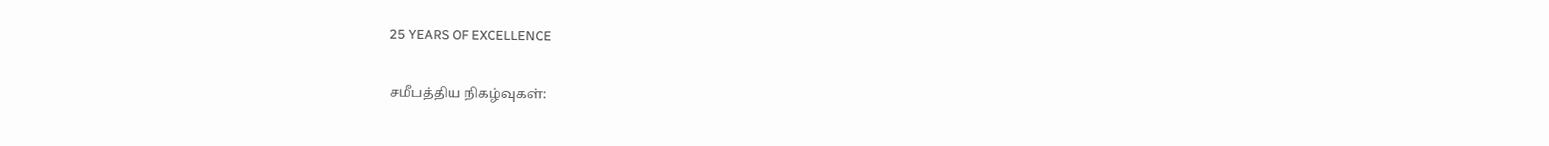25 YEARS OF EXCELLENCE

சமீபத்திய நிகழ்வுகள்: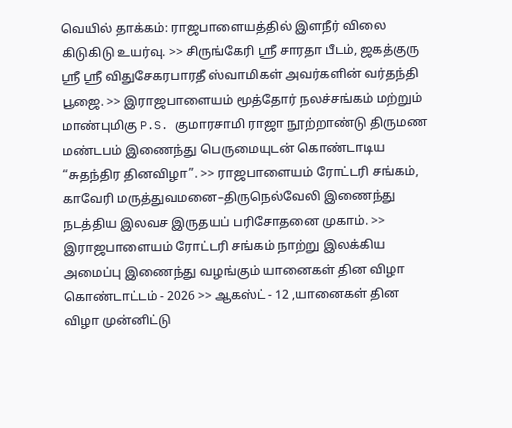வெயில் தாக்கம்: ராஜபாளையத்தில் இளநீர் விலை கிடுகிடு உயர்வு. >> சிருங்கேரி ஸ்ரீ சாரதா பீடம், ஜகத்குரு ஸ்ரீ ஸ்ரீ விதுசேகரபாரதீ ஸ்வாமிகள் அவர்களின் வர்தந்தி பூஜை. >> இராஜபாளையம் மூத்தோர் நலச்சங்கம் மற்றும் மாண்புமிகு P.S. குமாரசாமி ராஜா நூற்றாண்டு திருமண மண்டபம் இணைந்து பெருமையுடன் கொண்டாடிய “சுதந்திர தினவிழா”. >> ராஜபாளையம் ரோட்டரி சங்கம், காவேரி மருத்துவமனை–திருநெல்வேலி இணைந்து நடத்திய இலவச இருதயப் பரிசோதனை முகாம். >> இராஜபாளையம் ரோட்டரி சங்கம் நாற்று இலக்கிய அமைப்பு இணைந்து வழங்கும் யானைகள் தின விழா கொண்டாட்டம் - 2026 >> ஆகஸ்ட் - 12 ,யானைகள் தின விழா முன்னிட்டு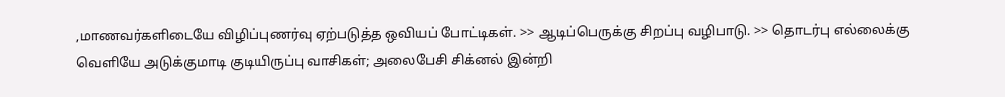,மாணவர்களிடையே விழிப்புணர்வு ஏற்படுத்த ஒவியப் போட்டிகள். >> ஆடிப்பெருக்கு சிறப்பு வழிபாடு. >> தொடர்பு எல்லைக்கு வெளியே அடுக்குமாடி குடியிருப்பு வாசிகள்; அலைபேசி சிக்னல் இன்றி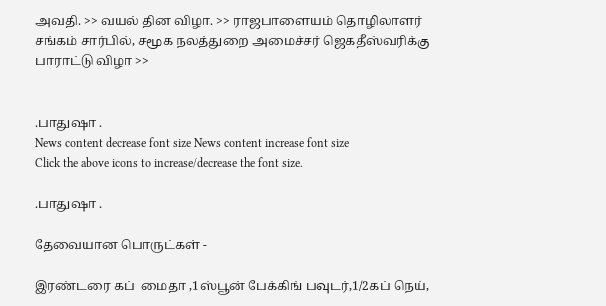அவதி. >> வயல் தின விழா. >> ராஜபாளையம் தொழிலாளர் சங்கம் சார்பில், சமூக நலத்துறை அமைச்சர் ஜெகதீஸ்வரிக்கு பாராட்டு விழா >>


.பாதுஷா .
News content decrease font size News content increase font size
Click the above icons to increase/decrease the font size.

.பாதுஷா .

தேவையான பொருட்கள் -

இரண்டரை கப்  மைதா ,1ஸ்பூன் பேக்கிங் பவுடர்,1/2கப் நெய்,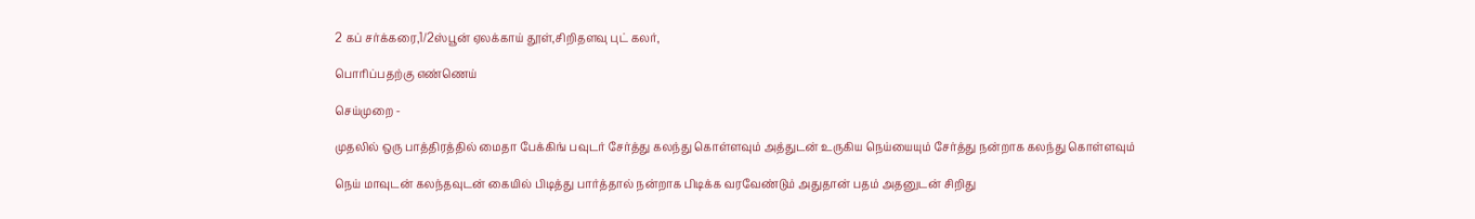2 கப் சர்க்கரை,1/2ஸ்பூன் ஏலக்காய் தூள்,சிறிதளவு புட் கலர்,

பொரிப்பதற்கு எண்ணெய்

செய்முறை -

முதலில் ஒரு பாத்திரத்தில் மைதா பேக்கிங் பவுடர் சேர்த்து கலந்து கொள்ளவும் அத்துடன் உருகிய நெய்யையும் சேர்த்து நன்றாக கலந்து கொள்ளவும்

நெய் மாவுடன் கலந்தவுடன் கையில் பிடித்து பார்த்தால் நன்றாக பிடிக்க வரவேண்டும் அதுதான் பதம் அதனுடன் சிறிது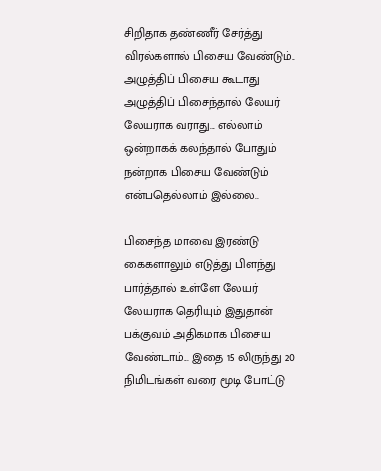சிறிதாக தண்ணீர் சேர்த்து விரல்களால் பிசைய வேண்டும்.. அழுத்திப் பிசைய கூடாது அழுத்திப் பிசைந்தால் லேயர் லேயராக வராது... எல்லாம் ஒன்றாகக் கலந்தால் போதும் நன்றாக பிசைய வேண்டும் என்பதெல்லாம் இல்லை..

பிசைந்த மாவை இரண்டு கைகளாலும் எடுத்து பிளந்து பார்த்தால் உள்ளே லேயர் லேயராக தெரியும் இதுதான் பக்குவம் அதிகமாக பிசைய வேண்டாம்... இதை 15 லிருந்து 20 நிமிடங்கள் வரை மூடி போட்டு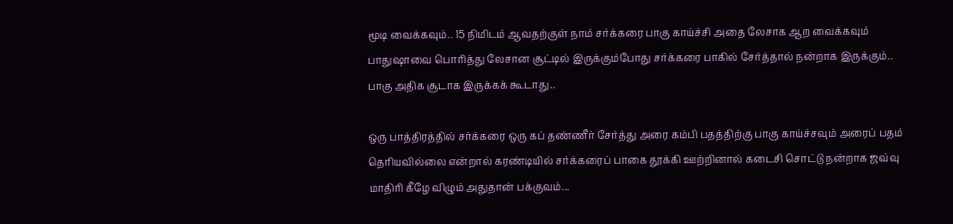மூடி வைக்கவும்.. 15 நிமிடம் ஆவதற்குள் நாம் சர்க்கரை பாகு காய்ச்சி அதை லேசாக ஆற வைக்கவும் பாதுஷாவை பொரித்து லேசான சூட்டில் இருக்கும்போது சர்க்கரை பாகில் சேர்த்தால் நன்றாக இருக்கும்.. பாகு அதிக சூடாக இருக்கக் கூடாது..

ஒரு பாத்திரத்தில் சர்க்கரை ஒரு கப் தண்ணீர் சேர்த்து அரை கம்பி பதத்திற்கு பாகு காய்ச்சவும் அரைப் பதம் தெரியவில்லை என்றால் கரண்டியில் சர்க்கரைப் பாகை தூக்கி ஊற்றினால் கடைசி சொட்டு நன்றாக ஜவ்வு மாதிரி கீழே விழும் அதுதான் பக்குவம்...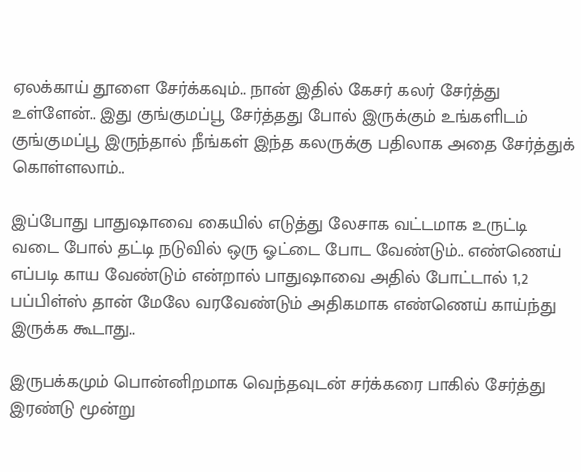ஏலக்காய் தூளை சேர்க்கவும்.. நான் இதில் கேசர் கலர் சேர்த்து உள்ளேன்.. இது குங்குமப்பூ சேர்த்தது போல் இருக்கும் உங்களிடம் குங்குமப்பூ இருந்தால் நீங்கள் இந்த கலருக்கு பதிலாக அதை சேர்த்துக் கொள்ளலாம்..

இப்போது பாதுஷாவை கையில் எடுத்து லேசாக வட்டமாக உருட்டி வடை போல் தட்டி நடுவில் ஒரு ஓட்டை போட வேண்டும்.. எண்ணெய் எப்படி காய வேண்டும் என்றால் பாதுஷாவை அதில் போட்டால் 1,2 பப்பிள்ஸ் தான் மேலே வரவேண்டும் அதிகமாக எண்ணெய் காய்ந்து இருக்க கூடாது..

இருபக்கமும் பொன்னிறமாக வெந்தவுடன் சர்க்கரை பாகில் சேர்த்து இரண்டு மூன்று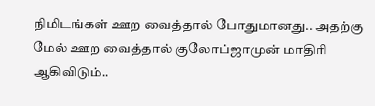நிமிடங்கள் ஊற வைத்தால் போதுமானது.. அதற்கு மேல் ஊற வைத்தால் குலோப்ஜாமுன் மாதிரி ஆகிவிடும்..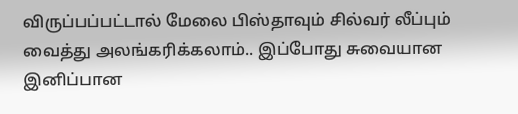விருப்பப்பட்டால் மேலை பிஸ்தாவும் சில்வர் லீப்பும் வைத்து அலங்கரிக்கலாம்.. இப்போது சுவையான இனிப்பான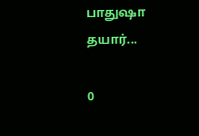பாதுஷா தயார்...

0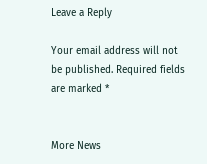Leave a Reply

Your email address will not be published. Required fields are marked *


More News